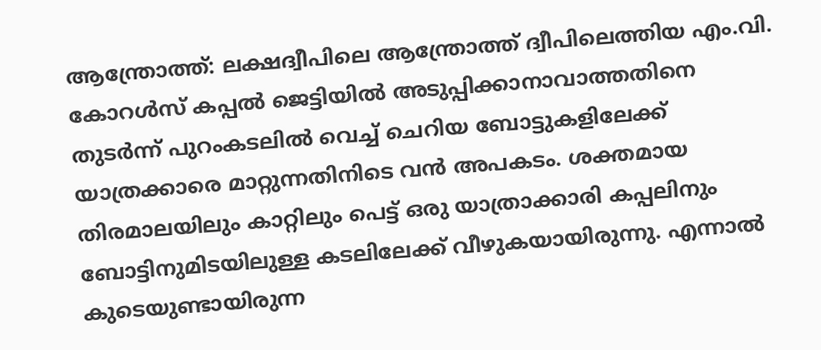ആന്ത്രോത്ത്: ലക്ഷദ്വീപിലെ ആന്ത്രോത്ത് ദ്വീപിലെത്തിയ എം.വി. കോറൾസ് കപ്പൽ ജെട്ടിയിൽ അടുപ്പിക്കാനാവാത്തതിനെ തുടർന്ന് പുറംകടലിൽ വെച്ച് ചെറിയ ബോട്ടുകളിലേക്ക് യാത്രക്കാരെ മാറ്റുന്നതിനിടെ വൻ അപകടം. ശക്തമായ തിരമാലയിലും കാറ്റിലും പെട്ട് ഒരു യാത്രാക്കാരി കപ്പലിനും ബോട്ടിനുമിടയിലുള്ള കടലിലേക്ക് വീഴുകയായിരുന്നു. എന്നാൽ കുടെയുണ്ടായിരുന്ന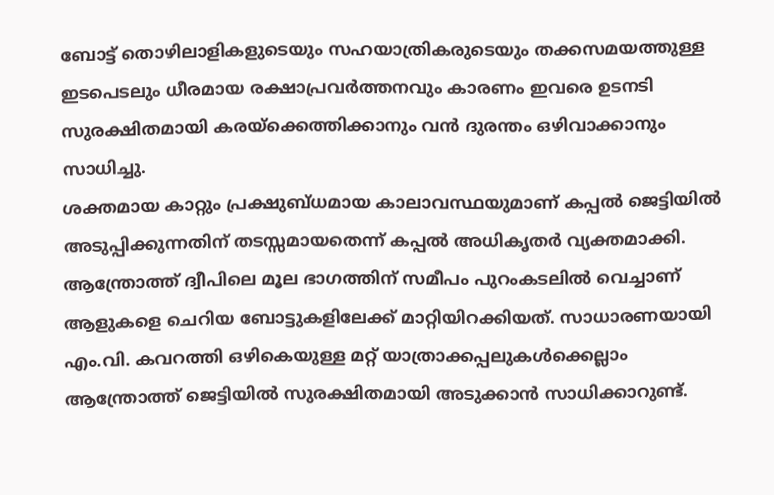ബോട്ട് തൊഴിലാളികളുടെയും സഹയാത്രികരുടെയും തക്കസമയത്തുള്ള ഇടപെടലും ധീരമായ രക്ഷാപ്രവർത്തനവും കാരണം ഇവരെ ഉടനടി സുരക്ഷിതമായി കരയ്ക്കെത്തിക്കാനും വൻ ദുരന്തം ഒഴിവാക്കാനും സാധിച്ചു.
ശക്തമായ കാറ്റും പ്രക്ഷുബ്ധമായ കാലാവസ്ഥയുമാണ് കപ്പൽ ജെട്ടിയിൽ അടുപ്പിക്കുന്നതിന് തടസ്സമായതെന്ന് കപ്പൽ അധികൃതർ വ്യക്തമാക്കി. ആന്ത്രോത്ത് ദ്വീപിലെ മൂല ഭാഗത്തിന് സമീപം പുറംകടലിൽ വെച്ചാണ് ആളുകളെ ചെറിയ ബോട്ടുകളിലേക്ക് മാറ്റിയിറക്കിയത്. സാധാരണയായി എം.വി. കവറത്തി ഒഴികെയുള്ള മറ്റ് യാത്രാക്കപ്പലുകൾക്കെല്ലാം ആന്ത്രോത്ത് ജെട്ടിയിൽ സുരക്ഷിതമായി അടുക്കാൻ സാധിക്കാറുണ്ട്.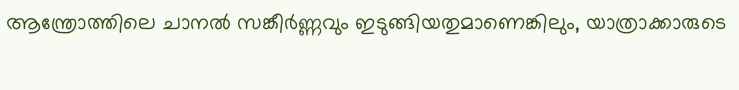ആന്ത്രോത്തിലെ ചാനൽ സങ്കീർണ്ണവും ഇടുങ്ങിയതുമാണെങ്കിലും, യാത്രാക്കാരുടെ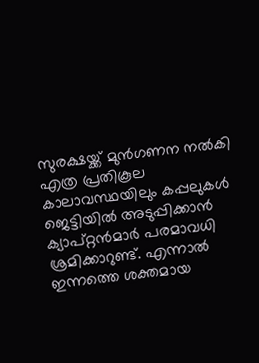സുരക്ഷയ്ക്ക് മുൻഗണന നൽകി എത്ര പ്രതികൂല കാലാവസ്ഥയിലും കപ്പലുകൾ ജെട്ടിയിൽ അടുപ്പിക്കാൻ ക്യാപ്റ്റൻമാർ പരമാവധി ശ്രമിക്കാറുണ്ട്. എന്നാൽ ഇന്നത്തെ ശക്തമായ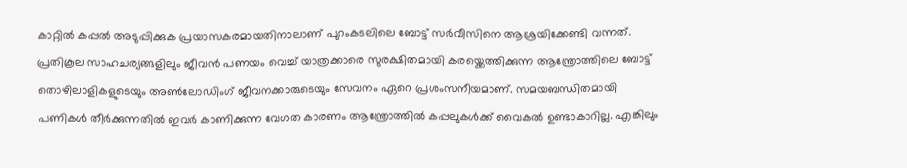കാറ്റിൽ കപ്പൽ അടുപ്പിക്കുക പ്രയാസകരമായതിനാലാണ് പുറംകടലിലെ ബോട്ട് സർവീസിനെ ആശ്രയിക്കേണ്ടി വന്നത്.
പ്രതികൂല സാഹചര്യങ്ങളിലും ജീവൻ പണയം വെച്ച് യാത്രക്കാരെ സുരക്ഷിതമായി കരയ്ക്കെത്തിക്കുന്ന ആന്ത്രോത്തിലെ ബോട്ട് തൊഴിലാളികളുടെയും അൺലോഡിംഗ് ജീവനക്കാരുടെയും സേവനം ഏറെ പ്രശംസനീയമാണ്. സമയബന്ധിതമായി പണികൾ തീർക്കുന്നതിൽ ഇവർ കാണിക്കുന്ന വേഗത കാരണം ആന്ത്രോത്തിൽ കപ്പലുകൾക്ക് വൈകൽ ഉണ്ടാകാറില്ല. എങ്കിലും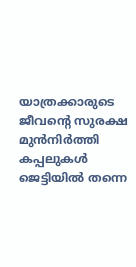യാത്രക്കാരുടെ ജീവന്റെ സുരക്ഷ മുൻനിർത്തി കപ്പലുകൾ ജെട്ടിയിൽ തന്നെ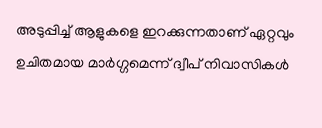അടുപ്പിച്ച് ആളുകളെ ഇറക്കുന്നതാണ് ഏറ്റവും ഉചിതമായ മാർഗ്ഗമെന്ന് ദ്വീപ് നിവാസികൾ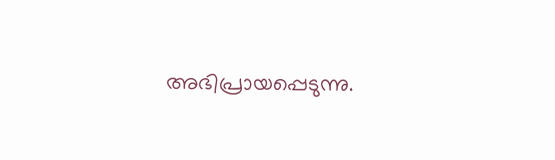അഭിപ്രായപ്പെടുന്നു.